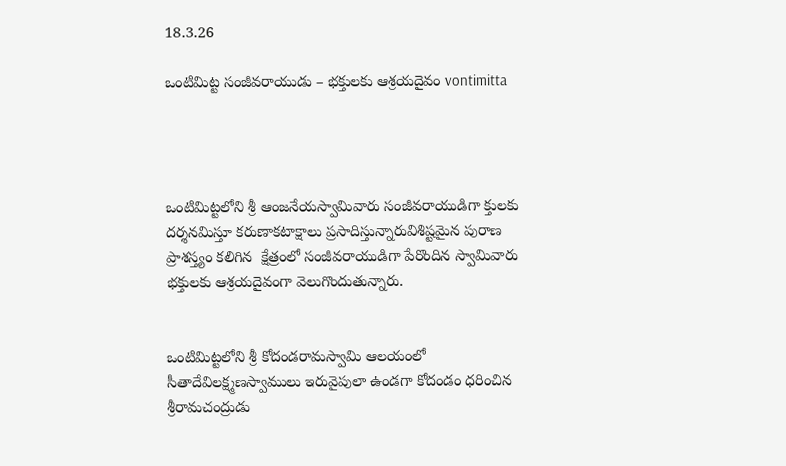18.3.26

ఒంటిమిట్ట సంజీవరాయుడు – భక్తులకు ఆశ్రయదైవం vontimitta




ఒంటిమిట్టలోని శ్రీ ఆంజనేయస్వామివారు సంజీవరాయుడిగా క్తులకు దర్శనమిస్తూ కరుణాకటాక్షాలు ప్రసాదిస్తున్నారువిశిష్టమైన పురాణ ప్రాశస్త్యం కలిగిన  క్షేత్రంలో సంజీవరాయుడిగా పేరొందిన స్వామివారు భక్తులకు ఆశ్రయదైవంగా వెలుగొందుతున్నారు.


ఒంటిమిట్టలోని శ్రీ కోదండరామస్వామి ఆలయంలో సీతాదేవిలక్ష్మణస్వాములు ఇరువైపులా ఉండగా కోదండం ధరించిన శ్రీరామచంద్రుడు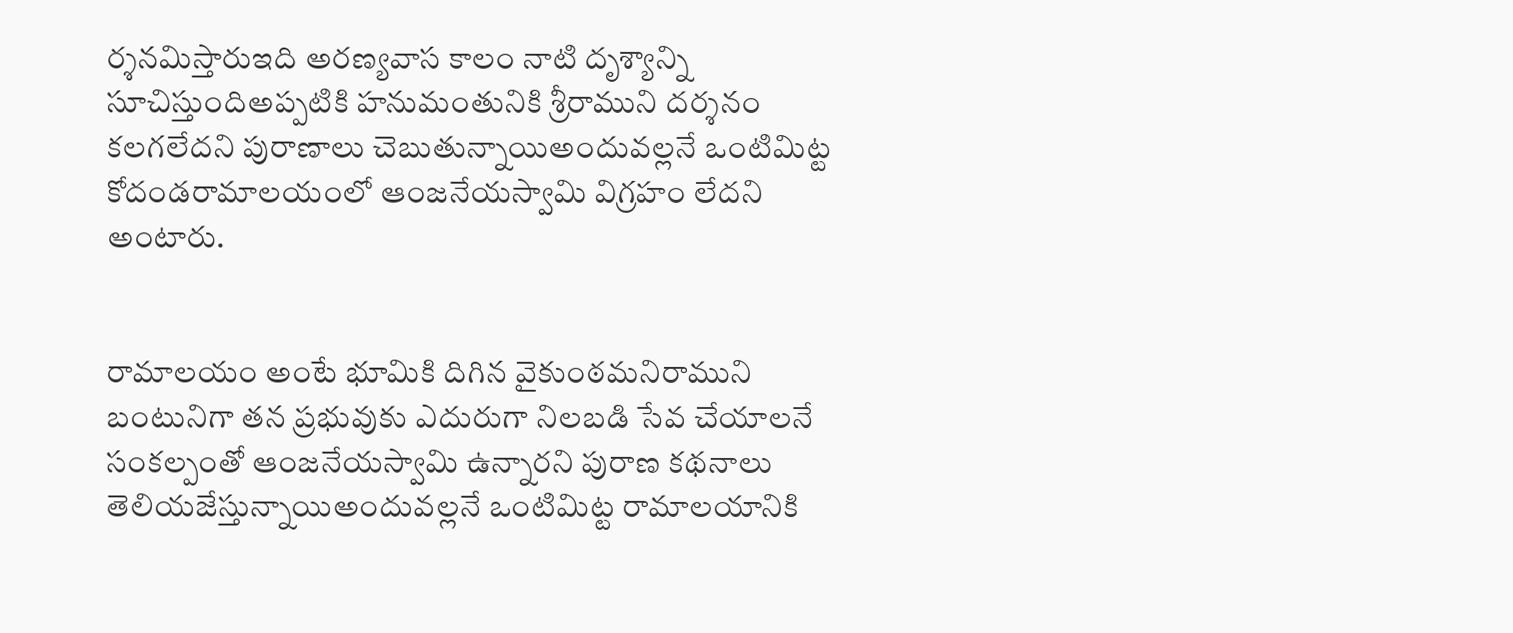ర్శనమిస్తారుఇది అరణ్యవాస కాలం నాటి దృశ్యాన్ని సూచిస్తుందిఅప్పటికి హనుమంతునికి శ్రీరాముని దర్శనం కలగలేదని పురాణాలు చెబుతున్నాయిఅందువల్లనే ఒంటిమిట్ట కోదండరామాలయంలో ఆంజనేయస్వామి విగ్రహం లేదని అంటారు.


రామాలయం అంటే భూమికి దిగిన వైకుంఠమనిరాముని బంటునిగా తన ప్రభువుకు ఎదురుగా నిలబడి సేవ చేయాలనే సంకల్పంతో ఆంజనేయస్వామి ఉన్నారని పురాణ కథనాలు తెలియజేస్తున్నాయిఅందువల్లనే ఒంటిమిట్ట రామాలయానికి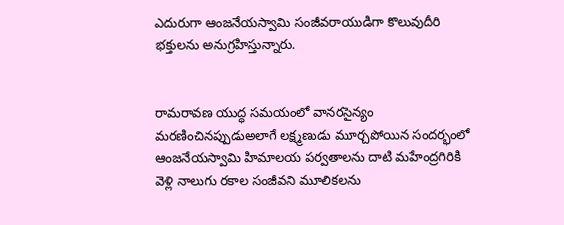ఎదురుగా ఆంజనేయస్వామి సంజీవరాయుడిగా కొలువుదీరి భక్తులను అనుగ్రహిస్తున్నారు.


రామరావణ యుద్ధ సమయంలో వానరసైన్యం మరణించినప్పుడుఅలాగే లక్ష్మణుడు మూర్చపోయిన సందర్భంలో ఆంజనేయస్వామి హిమాలయ పర్వతాలను దాటి మహేంద్రగిరికి వెళ్లి నాలుగు రకాల సంజీవని మూలికలను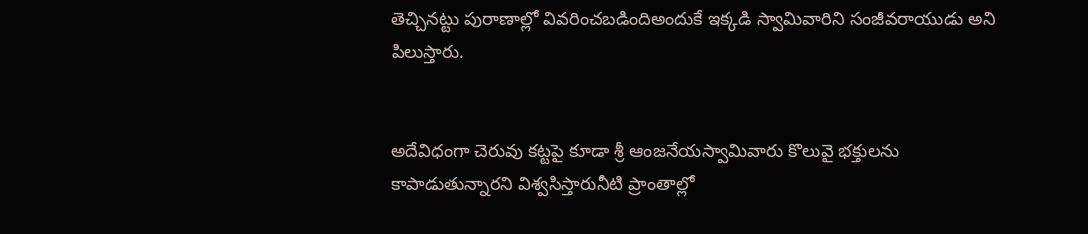తెచ్చినట్టు పురాణాల్లో వివరించబడిందిఅందుకే ఇక్కడి స్వామివారిని సంజీవరాయుడు అని పిలుస్తారు.


అదేవిధంగా చెరువు కట్టపై కూడా శ్రీ ఆంజనేయస్వామివారు కొలువై భక్తులను కాపాడుతున్నారని విశ్వసిస్తారునీటి ప్రాంతాల్లో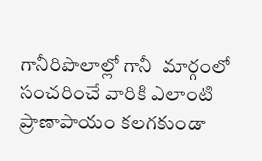గానీరిపొలాల్లో గానీ  మార్గంలో సంచరించే వారికి ఎలాంటి ప్రాణాపాయం కలగకుండా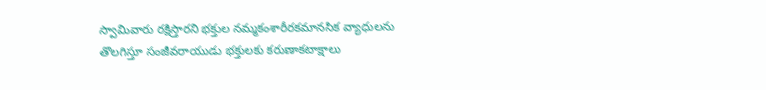స్వామివారు రక్షిస్తారని భక్తుల నమ్మకంశారీరకమానసిక వ్యాధులను తొలగిస్తూ సంజీవరాయుడు భక్తులకు కరుణాకటాక్షాలు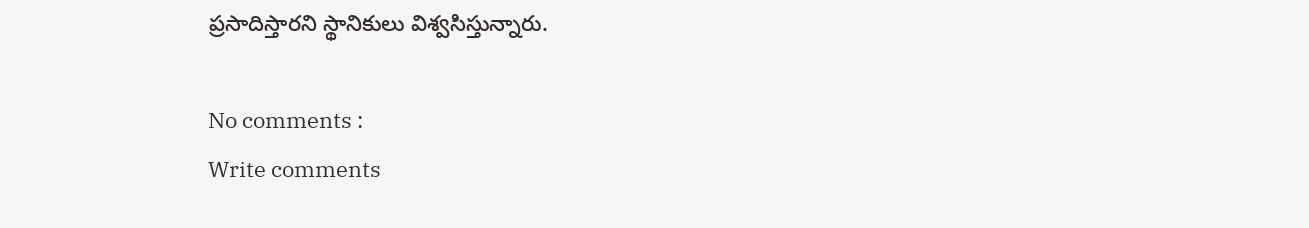ప్రసాదిస్తారని స్థానికులు విశ్వసిస్తున్నారు.

No comments :
Write comments